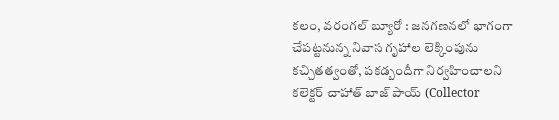కలం, వరంగల్ బ్యూరో : జనగణనలో భాగంగా చేపట్టనున్న నివాస గృహాల లెక్కింపును కచ్చితత్వంతో, పకడ్బందీగా నిర్వహించాలని కలెక్టర్ చాహాత్ బాజ్ పాయ్ (Collector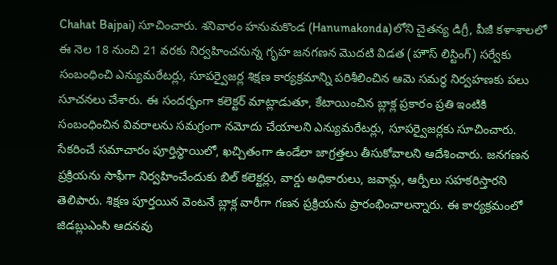Chahat Bajpai) సూచించారు. శనివారం హనుమకొండ (Hanumakonda)లోని చైతన్య డిగ్రీ, పీజీ కళాశాలలో ఈ నెల 18 నుంచి 21 వరకు నిర్వహించనున్న గృహ జనగణన మొదటి విడత (హౌస్ లిస్టింగ్) సర్వేకు సంబంధించి ఎన్యుమరేటర్లు, సూపర్వైజర్ల శిక్షణ కార్యక్రమాన్ని పరిశీలించిన ఆమె సమర్ధ నిర్వహణకు పలు సూచనలు చేశారు. ఈ సందర్భంగా కలెక్టర్ మాట్లాడుతూ, కేటాయించిన బ్లాక్ల ప్రకారం ప్రతి ఇంటికి సంబంధించిన వివరాలను సమగ్రంగా నమోదు చేయాలని ఎన్యుమరేటర్లు, సూపర్వైజర్లకు సూచించారు.
సేకరించే సమాచారం పూర్తిస్థాయిలో, ఖచ్చితంగా ఉండేలా జాగ్రత్తలు తీసుకోవాలని ఆదేశించారు. జనగణన ప్రక్రియను సాఫీగా నిర్వహించేందుకు బిల్ కలెక్టర్లు, వార్డు అధికారులు, జవాన్లు, ఆర్పీలు సహకరిస్తారని తెలిపారు. శిక్షణ పూర్తయిన వెంటనే బ్లాక్ల వారీగా గణన ప్రక్రియను ప్రారంభించాలన్నారు. ఈ కార్యక్రమంలో జిడబ్లుఎంసి ఆదనవు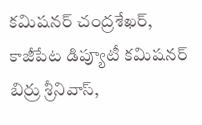కమిషనర్ చంద్రశేఖర్, కాజీపేట డిప్యూటీ కమిషనర్ బిర్రు శ్రీనివాస్,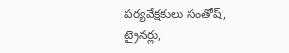పర్యవేక్షకులు సంతోష్, ట్రైనర్లు,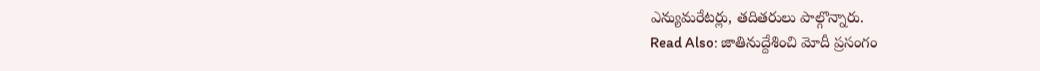ఎన్యుమరేటర్లు, తదితరులు పాల్గొన్నారు.
Read Also: జాతినుద్దేశించి మోదీ ప్రసంగం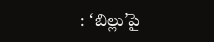: ‘బిల్లు’పై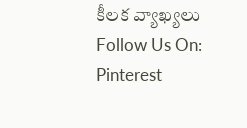కీలక వ్యాఖ్యలు
Follow Us On: Pinterest